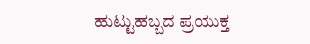ಹುಟ್ಟುಹಬ್ಬದ ಪ್ರಯುಕ್ತ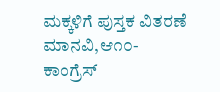ಮಕ್ಕಳಿಗೆ ಪುಸ್ತಕ ವಿತರಣೆ
ಮಾನವಿ,ಆ೧೦-
ಕಾಂಗ್ರೆಸ್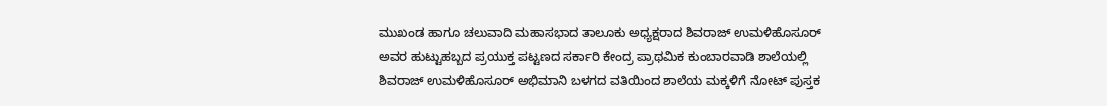ಮುಖಂಡ ಹಾಗೂ ಚಲುವಾದಿ ಮಹಾಸಭಾದ ತಾಲೂಕು ಅಧ್ಯಕ್ಷರಾದ ಶಿವರಾಜ್ ಉಮಳಿಹೊಸೂರ್ ಅವರ ಹುಟ್ಟುಹಬ್ಬದ ಪ್ರಯುಕ್ತ ಪಟ್ಟಣದ ಸರ್ಕಾರಿ ಕೇಂದ್ರ ಪ್ರಾಥಮಿಕ ಕುಂಬಾರವಾಡಿ ಶಾಲೆಯಲ್ಲಿ ಶಿವರಾಜ್ ಉಮಳಿಹೊಸೂರ್ ಅಭಿಮಾನಿ ಬಳಗದ ವತಿಯಿಂದ ಶಾಲೆಯ ಮಕ್ಕಳಿಗೆ ನೋಟ್ ಪುಸ್ತಕ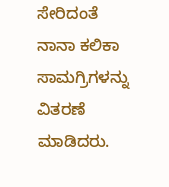ಸೇರಿದಂತೆ ನಾನಾ ಕಲಿಕಾ ಸಾಮಗ್ರಿಗಳನ್ನು ವಿತರಣೆ ಮಾಡಿದರು.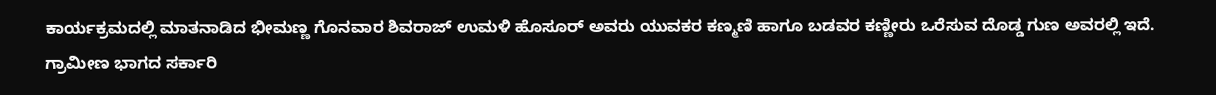ಕಾರ್ಯಕ್ರಮದಲ್ಲಿ ಮಾತನಾಡಿದ ಭೀಮಣ್ಣ ಗೊನವಾರ ಶಿವರಾಜ್ ಉಮಳಿ ಹೊಸೂರ್ ಅವರು ಯುವಕರ ಕಣ್ಮಣಿ ಹಾಗೂ ಬಡವರ ಕಣ್ಣೀರು ಒರೆಸುವ ದೊಡ್ಡ ಗುಣ ಅವರಲ್ಲಿ ಇದೆ.
ಗ್ರಾಮೀಣ ಭಾಗದ ಸರ್ಕಾರಿ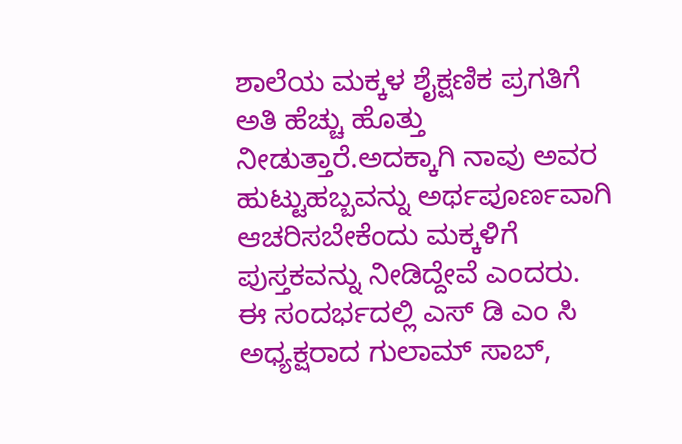ಶಾಲೆಯ ಮಕ್ಕಳ ಶೈಕ್ಷಣಿಕ ಪ್ರಗತಿಗೆ ಅತಿ ಹೆಚ್ಚು ಹೊತ್ತು ನೀಡುತ್ತಾರೆ.ಅದಕ್ಕಾಗಿ ನಾವು ಅವರ ಹುಟ್ಟುಹಬ್ಬವನ್ನು ಅರ್ಥಪೂರ್ಣವಾಗಿ ಆಚರಿಸಬೇಕೆಂದು ಮಕ್ಕಳಿಗೆ ಪುಸ್ತಕವನ್ನು ನೀಡಿದ್ದೇವೆ ಎಂದರು.
ಈ ಸಂದರ್ಭದಲ್ಲಿ ಎಸ್ ಡಿ ಎಂ ಸಿ ಅಧ್ಯಕ್ಷರಾದ ಗುಲಾಮ್ ಸಾಬ್,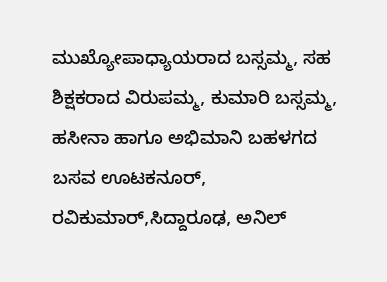ಮುಖ್ಯೋಪಾಧ್ಯಾಯರಾದ ಬಸ್ಸಮ್ಮ, ಸಹ ಶಿಕ್ಷಕರಾದ ವಿರುಪಮ್ಮ, ಕುಮಾರಿ ಬಸ್ಸಮ್ಮ, ಹಸೀನಾ ಹಾಗೂ ಅಭಿಮಾನಿ ಬಹಳಗದ ಬಸವ ಊಟಕನೂರ್, ರವಿಕುಮಾರ್,ಸಿದ್ದಾರೂಢ, ಅನಿಲ್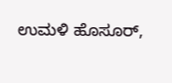ಉಮಳಿ ಹೊಸೂರ್,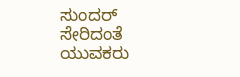ಸುಂದರ್ ಸೇರಿದಂತೆ ಯುವಕರು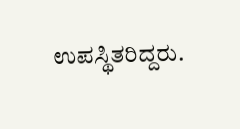ಉಪಸ್ಥಿತರಿದ್ದರು.